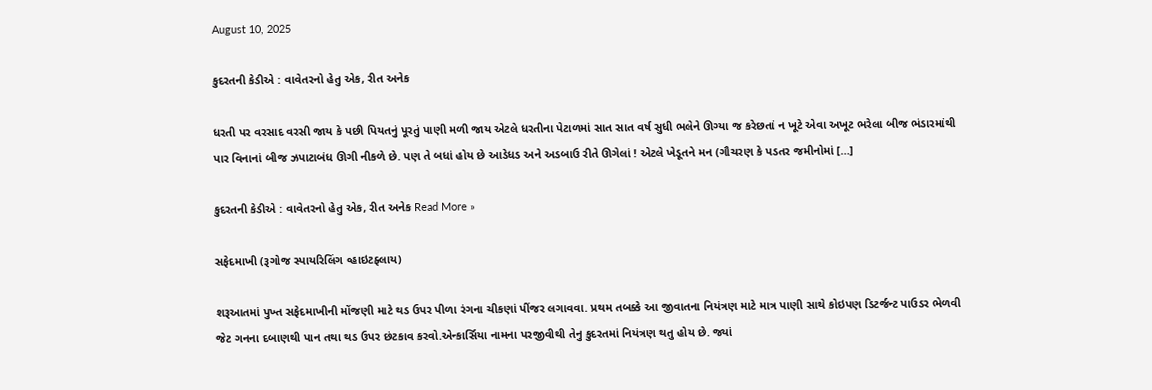August 10, 2025

કુદરતની કેડીએ : વાવેતરનો હેતુ એક, રીત અનેક

ધરતી પર વરસાદ વરસી જાય કે પછી પિયતનું પૂરતું પાણી મળી જાય એટલે ધરતીના પેટાળમાં સાત સાત વર્ષ સુધી ભલેને ઊગ્યા જ કરેછતાં ન ખૂટે એવા અખૂટ ભરેલા બીજ ભંડારમાંથી પાર વિનાનાં બીજ ઝપાટાબંધ ઊગી નીકળે છે. પણ તે બધાં હોય છે આડેધડ અને અડબાઉ રીતે ઊગેલાં ! એટલે ખેડૂતને મન (ગૌચરણ કે પડતર જમીનોમાં […]

કુદરતની કેડીએ : વાવેતરનો હેતુ એક, રીત અનેક Read More »

સફેદમાખી (રૂગોજ સ્પાયરિલિંગ વ્હાઇટફ્લાય)

શરૂઆતમાં પુખ્ત સફેદમાખીની મોંજણી માટે થડ ઉપર પીળા રંગના ચીકણાં પીંજર લગાવવા. પ્રથમ તબક્કે આ જીવાતના નિયંત્રણ માટે માત્ર પાણી સાથે કોઇપણ ડિટર્જન્ટ પાઉડર ભેળવી જેટ ગનના દબાણથી પાન તથા થડ ઉપર છંટકાવ કરવો.એન્કાર્સિયા નામના પરજીવીથી તેનુ કુદરતમાં નિયંત્રણ થતુ હોય છે. જ્યાં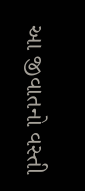આ જીવાતનો વસ્તી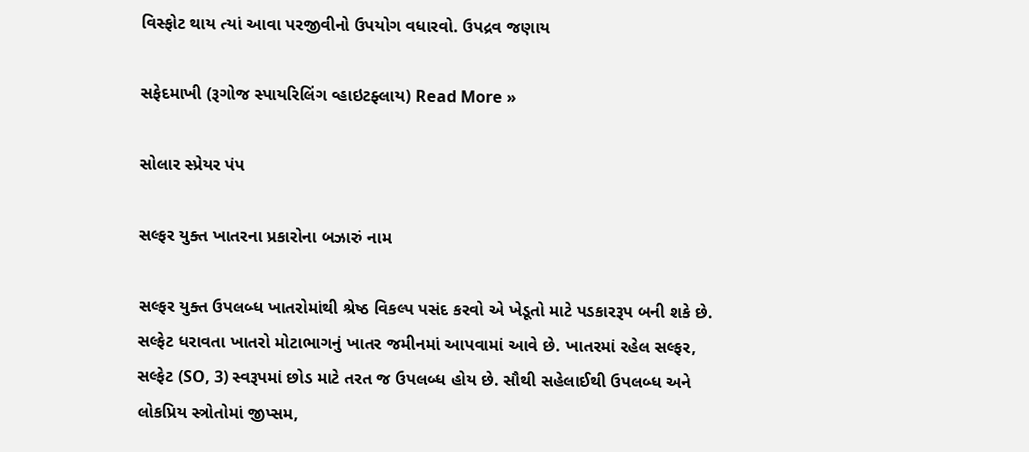વિસ્ફોટ થાય ત્યાં આવા પરજીવીનો ઉપયોગ વધારવો. ઉપદ્રવ જણાય

સફેદમાખી (રૂગોજ સ્પાયરિલિંગ વ્હાઇટફ્લાય) Read More »

સોલાર સ્પ્રેયર પંપ

સલ્ફર યુક્ત ખાતરના પ્રકારોના બઝારું નામ

સલ્ફર યુક્ત ઉપલબ્ધ ખાતરોમાંથી શ્રેષ્ઠ વિકલ્પ પસંદ કરવો એ ખેડૂતો માટે પડકારરૂપ બની શકે છે. સલ્ફેટ ધરાવતા ખાતરો મોટાભાગનું ખાતર જમીનમાં આપવામાં આવે છે. ખાતરમાં રહેલ સલ્ફર, સલ્ફેટ (SO, 3) સ્વરૂપમાં છોડ માટે તરત જ ઉપલબ્ધ હોય છે. સૌથી સહેલાઈથી ઉપલબ્ધ અને લોકપ્રિય સ્ત્રોતોમાં જીપ્સમ,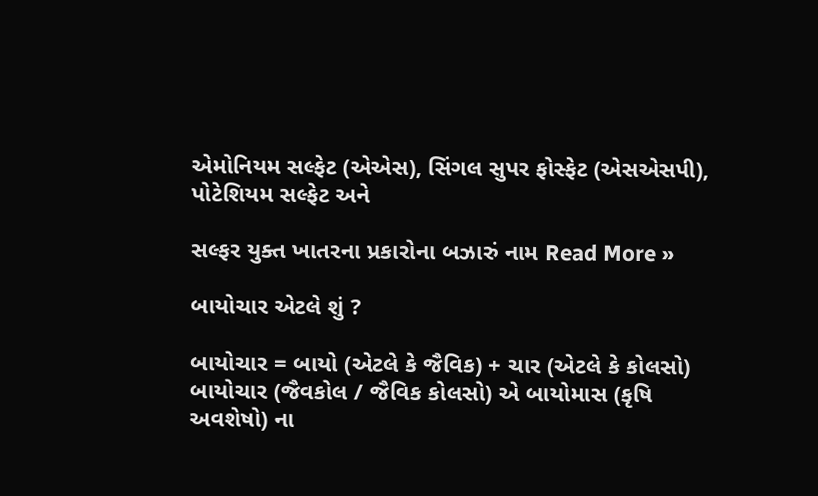એમોનિયમ સલ્ફેટ (એએસ), સિંગલ સુપર ફોસ્ફેટ (એસએસપી), પોટેશિયમ સલ્ફેટ અને

સલ્ફર યુક્ત ખાતરના પ્રકારોના બઝારું નામ Read More »

બાયોચાર એટલે શું ?

બાયોચાર = બાયો (એટલે કે જૈવિક) + ચાર (એટલે કે કોલસો) બાયોચાર (જૈવકોલ / જૈવિક કોલસો) એ બાયોમાસ (કૃષિ અવશેષો) ના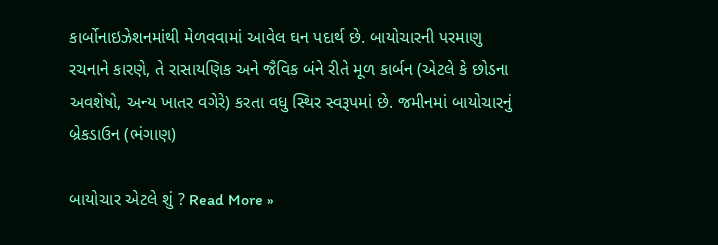કાર્બોનાઇઝેશનમાંથી મેળવવામાં આવેલ ઘન પદાર્થ છે. બાયોચારની પરમાણુ રચનાને કારણે, તે રાસાયણિક અને જૈવિક બંને રીતે મૂળ કાર્બન (એટલે કે છોડના અવશેષો, અન્ય ખાતર વગેરે) કરતા વધુ સ્થિર સ્વરૂપમાં છે. જમીનમાં બાયોચારનું બ્રેકડાઉન (ભંગાણ)

બાયોચાર એટલે શું ? Read More »